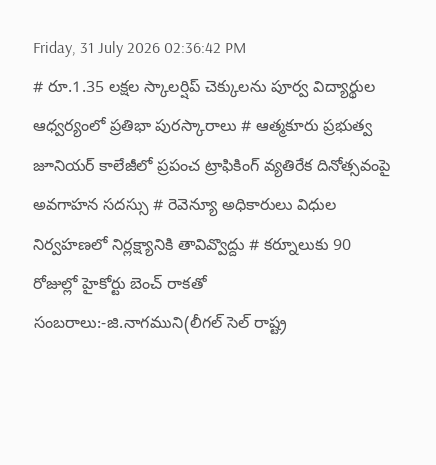Friday, 31 July 2026 02:36:42 PM
# రూ.1.35 లక్షల స్కాలర్షిప్ చెక్కులను పూర్వ విద్యార్థుల ఆధ్వర్యంలో ప్రతిభా పురస్కారాలు # ఆత్మకూరు ప్రభుత్వ జూనియర్ కాలేజీలో ప్రపంచ ట్రాఫికింగ్ వ్యతిరేక దినోత్సవంపై అవగాహన సదస్సు # రెవెన్యూ అధికారులు విధుల నిర్వహణలో నిర్లక్ష్యానికి తావివ్వొద్దు # కర్నూలుకు 90 రోజుల్లో హైకోర్టు బెంచ్ రాకతో సంబరాలు:-జి.నాగముని(లీగల్ సెల్ రాష్ట్ర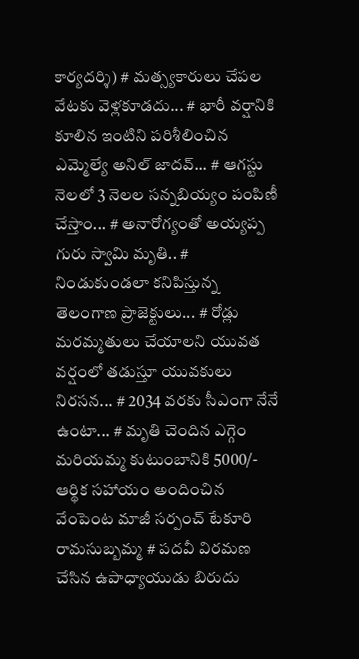కార్యదర్శి) # మత్స్యకారులు చేపల వేటకు వెళ్లకూడదు... # భారీ వర్షానికి కూలిన ఇంటిని పరిశీలించిన ఎమ్మెల్యే అనిల్ జాదవ్... # ఆగస్టు నెలలో 3 నెలల సన్నబియ్యం పంపిణీ చేస్తాం... # అనారోగ్యంతో అయ్యప్ప గురు స్వామి మృతి.. # నిండుకుండలా కనిపిస్తున్న తెలంగాణ ప్రాజెక్టులు... # రోడ్లు మరమ్మతులు చేయాలని యువత వర్షంలో తడుస్తూ యువకులు నిరసన... # 2034 వరకు సీఎంగా నేనే ఉంటా... # మృతి చెందిన ఎగ్గెం మరియమ్మ కుటుంబానికి 5000/- ఆర్థిక సహాయం అందించిన వేంపెంట మాజీ సర్పంచ్ టేకూరి రామసుబ్బమ్మ # పదవీ విరమణ చేసిన ఉపాధ్యాయుడు బిరుదు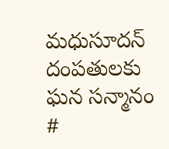మధుసూదన్ దంపతులకు ఘన సన్మానం #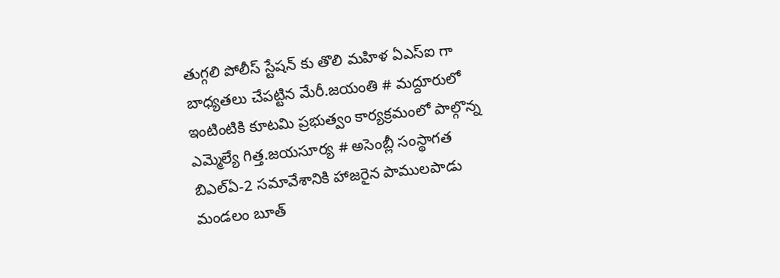తుగ్గలి పోలీస్ స్టేషన్ కు తొలి మహిళ ఏఎస్ఐ గా బాధ్యతలు చేపట్టిన మేరీ.జయంతి # మద్దూరులో ఇంటింటికి కూటమి ప్రభుత్వం కార్యక్రమంలో పాల్గొన్న ఎమ్మెల్యే గిత్త.జయసూర్య # అసెంబ్లీ సంస్థాగత బిఎల్ఏ-2 సమావేశానికి హాజరైన పాములపాడు మండలం బూత్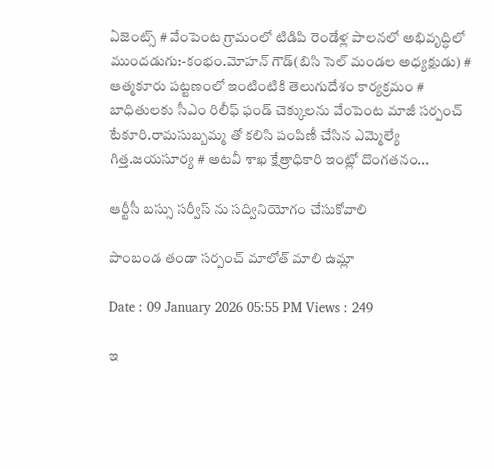ఏజెంట్స్ # వేంపెంట గ్రామంలో టిడిపి రెండేళ్ల పాలనలో అభివృద్ధిలో ముందడుగు:-కంభం.మోహన్ గౌడ్(బిసి సెల్ మండల అధ్యక్షుడు) # ఆత్మకూరు పట్టణంలో ఇంటింటికి తెలుగుదేశం కార్యక్రమం # బాధితులకు సీఎం రిలీఫ్ ఫండ్ చెక్కులను వేంపెంట మాజీ సర్పంచ్ టేకూరి.రామసుబ్బమ్మ తో కలిసి పంపిణీ చేసిన ఎమ్మెల్యే గిత్త.జయసూర్య # అటవీ శాఖ క్షేత్రాధికారి ఇంట్లో దొంగతనం...

ఆర్టీసీ బస్సు సర్వీస్ ను సద్వినియోగం చేసుకోవాలి

పాంబండ తండా సర్పంచ్ మాలోత్ మాలి ఉమ్లా

Date : 09 January 2026 05:55 PM Views : 249

ఇ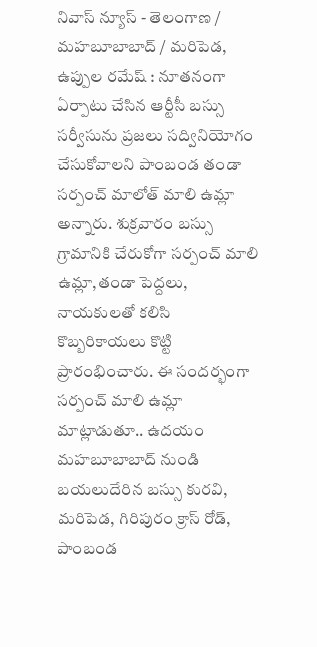నివాస్ న్యూస్ - తెలంగాణ / మహబూబాబాద్ / మరిపెడ, ఉప్పుల రమేష్ : నూతనంగా ఏర్పాటు చేసిన ఆర్టీసీ బస్సు సర్వీసును ప్రజలు సద్వినియోగం చేసుకోవాలని పాంబండ తండా సర్పంచ్ మాలోత్ మాలి ఉమ్లా అన్నారు. శుక్రవారం బస్సు గ్రామానికి చేరుకోగా సర్పంచ్ మాలి ఉమ్లా,తండా పెద్దలు, నాయకులతో కలిసి కొబ్బరికాయలు కొట్టి ప్రారంభించారు. ఈ సందర్భంగా సర్పంచ్ మాలి ఉమ్లా మాట్లాడుతూ.. ఉదయం మహబూబాబాద్ నుండి బయలుదేరిన బస్సు కురవి, మరిపెడ, గిరిపురం క్రాస్ రోడ్, పాంబండ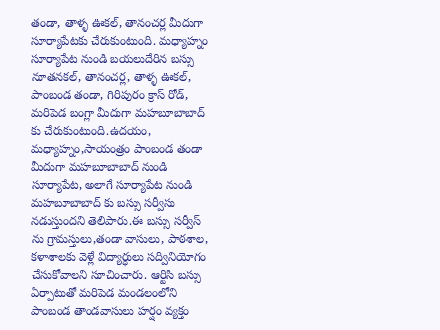తండా, తాళ్ళ ఊకల్, తానంచర్ల మీదుగా సూర్యాపేటకు చేరుకుంటుంది. మధ్యాహ్నం సూర్యాపేట నుండి బయలుదేరిన బస్సు నూతనకల్, తానంచర్ల, తాళ్ళ ఊకల్, పాంబండ తండా, గిరిపురం క్రాస్ రోడ్, మరిపెడ బంగ్లా మీదుగా మహబూబాబాద్ కు చేరుకుంటుంది.ఉదయం, మధ్యాహ్నం,సాయంత్రం పాంబండ తండా మీదుగా మహబూబాబాద్ నుండి సూర్యాపేట, అలాగే సూర్యాపేట నుండి మహబూబాబాద్ కు బస్సు సర్వీసు నడుస్తుందని తెలిపారు.ఈ బస్సు సర్వీస్ ను గ్రామస్తులు,తండా వాసులు, పాఠశాల, కళాశాలకు వెళ్లే విద్యార్ధులు సద్వినియోగం చేసుకోవాలని సూచించారు. ఆర్టిసి బస్సు ఏర్పాటుతో మరిపెడ మండలంలోని పాంబండ తాండవాసులు హర్షం వ్యక్తం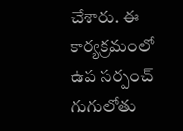చేశారు. ఈ కార్యక్రమంలో ఉప సర్పంచ్ గుగులోతు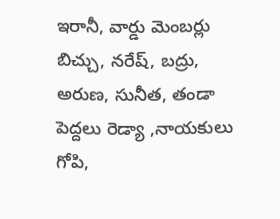ఇరానీ, వార్డు మెంబర్లు బిచ్చు, నరేష్, బద్రు, అరుణ, సునీత, తండా పెద్దలు రెడ్యా ,నాయకులు గోపి,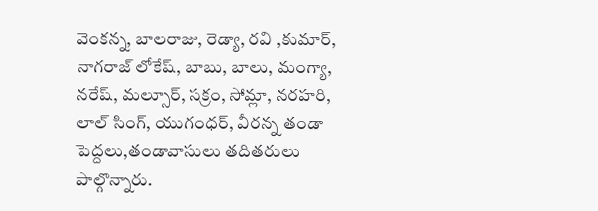వెంకన్న, బాలరాజు, రెడ్యా, రవి ,కుమార్, నాగరాజ్ లోకేష్, బాబు, బాలు, మంగ్యా, నరేష్, మల్సూర్, సక్రం, సోమ్లా, నరహరి, లాల్ సింగ్, యుగంధర్, వీరన్న తండా పెద్దలు,తండావాసులు తదితరులు పాల్గొన్నారు.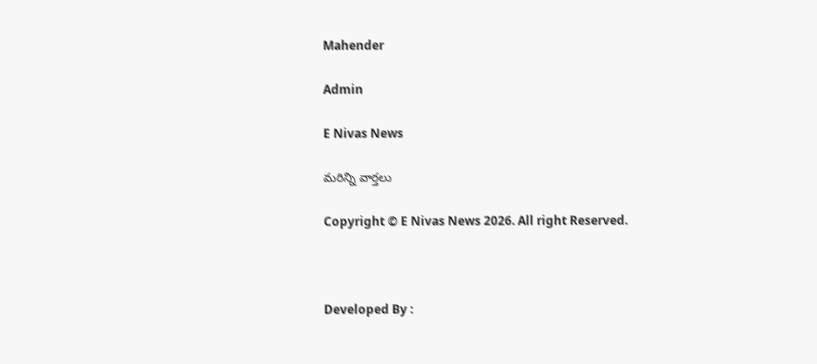Mahender

Admin

E Nivas News

మరిన్ని వార్తలు

Copyright © E Nivas News 2026. All right Reserved.



Developed By :